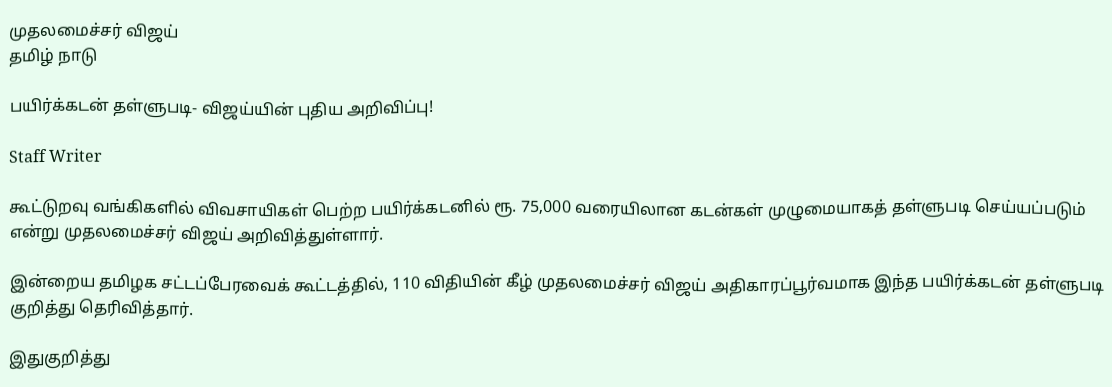முதலமைச்சர் விஜய்
தமிழ் நாடு

பயிர்க்கடன் தள்ளுபடி- விஜய்யின் புதிய அறிவிப்பு!

Staff Writer

கூட்டுறவு வங்கிகளில் விவசாயிகள் பெற்ற பயிர்க்கடனில் ரூ. 75,000 வரையிலான கடன்கள் முழுமையாகத் தள்ளுபடி செய்யப்படும் என்று முதலமைச்சர் விஜய் அறிவித்துள்ளார்.

இன்றைய தமிழக சட்டப்பேரவைக் கூட்டத்தில், 110 விதியின் கீழ் முதலமைச்சர் விஜய் அதிகாரப்பூர்வமாக இந்த பயிர்க்கடன் தள்ளுபடி குறித்து தெரிவித்தார்.

இதுகுறித்து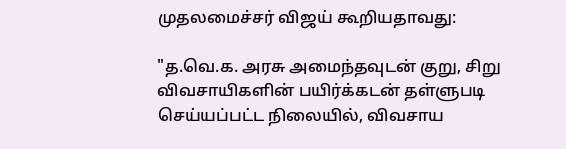முதலமைச்சர் விஜய் கூறியதாவது:

"த.வெ.க. அரசு அமைந்தவுடன் குறு, சிறு விவசாயிகளின் பயிர்க்கடன் தள்ளுபடி செய்யப்பட்ட நிலையில், விவசாய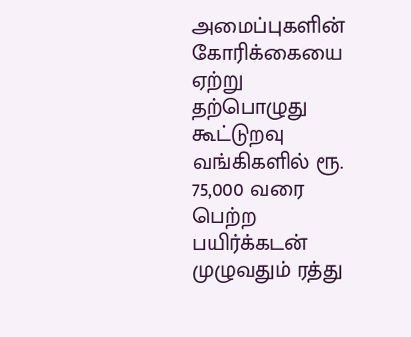அமைப்புகளின் கோரிக்கையை ஏற்று தற்பொழுது கூட்டுறவு வங்கிகளில் ரூ. 75,000 வரை பெற்ற பயிர்க்கடன் முழுவதும் ரத்து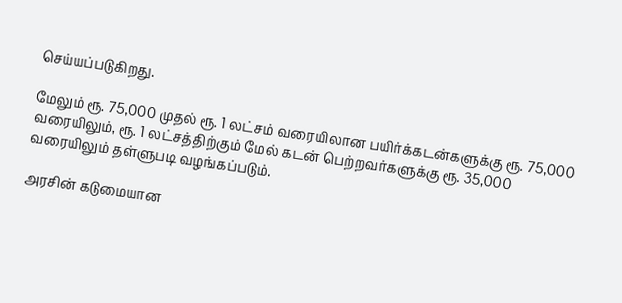செய்யப்படுகிறது.

மேலும் ரூ. 75,000 முதல் ரூ. 1 லட்சம் வரையிலான பயிர்க்கடன்களுக்கு ரூ. 75,000 வரையிலும், ரூ. 1 லட்சத்திற்கும் மேல் கடன் பெற்றவர்களுக்கு ரூ. 35,000 வரையிலும் தள்ளுபடி வழங்கப்படும்.

அரசின் கடுமையான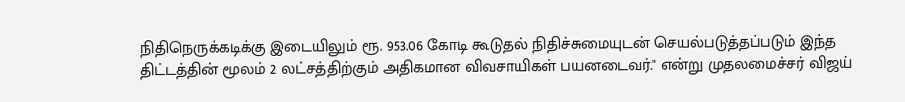நிதிநெருக்கடிக்கு இடையிலும் ரூ. 953.06 கோடி கூடுதல் நிதிச்சுமையுடன் செயல்படுத்தப்படும் இந்த திட்டத்தின் மூலம் 2 லட்சத்திற்கும் அதிகமான விவசாயிகள் பயனடைவர்." என்று முதலமைச்சர் விஜய்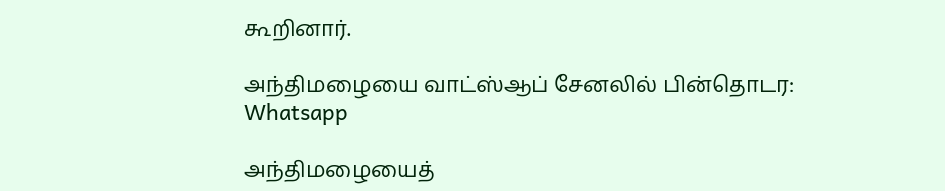கூறினார்.

அந்திமழையை வாட்ஸ்ஆப் சேனலில் பின்தொடர: Whatsapp

அந்திமழையைத்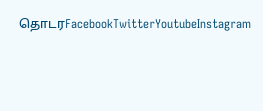தொடரFacebookTwitterYoutubeInstagram